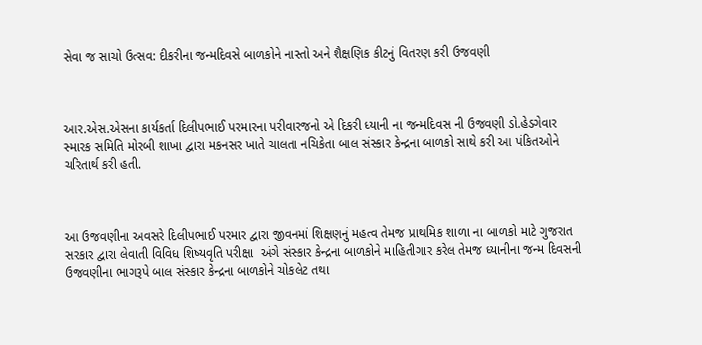સેવા જ સાચો ઉત્સવ: દીકરીના જન્મદિવસે બાળકોને નાસ્તો અને શૈક્ષણિક કીટનું વિતરણ કરી ઉજવણી



આર.એસ.એસના કાર્યકર્તા દિલીપભાઈ પરમારના પરીવારજનો એ દિકરી ધ્યાની ના જન્મદિવસ ની ઉજવણી ડો.હેડગેવાર સ્મારક સમિતિ મોરબી શાખા દ્વારા મકનસર ખાતે ચાલતા નચિકેતા બાલ સંસ્કાર કેન્દ્રના બાળકો સાથે કરી આ પંકિતઓને ચરિતાર્થ કરી હતી.



આ ઉજવણીના અવસરે દિલીપભાઈ પરમાર દ્વારા જીવનમાં શિક્ષણનું મહત્વ તેમજ પ્રાથમિક શાળા ના બાળકો માટે ગુજરાત સરકાર દ્વારા લેવાતી વિવિધ શિષ્યવૃતિ પરીક્ષા  અંગે સંસ્કાર કેન્દ્રના બાળકોને માહિતીગાર કરેલ તેમજ ધ્યાનીના જન્મ દિવસની ઉજવણીના ભાગરૂપે બાલ સંસ્કાર કેન્દ્રના બાળકોને ચોકલેટ તથા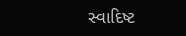સ્વાદિષ્ટ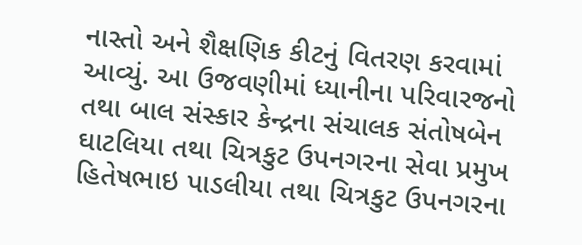નાસ્તો અને શૈક્ષણિક કીટનું વિતરણ કરવામાં આવ્યું. આ ઉજવણીમાં ધ્યાનીના પરિવારજનો તથા બાલ સંસ્કાર કેન્દ્રના સંચાલક સંતોષબેન ઘાટલિયા તથા ચિત્રકુટ ઉપનગરના સેવા પ્રમુખ હિતેષભાઇ પાડલીયા તથા ચિત્રકુટ ઉપનગરના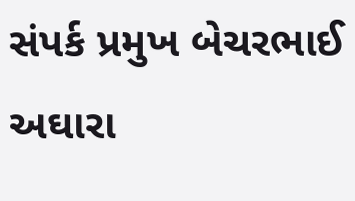સંપર્ક પ્રમુખ બેચરભાઈ અઘારા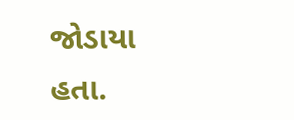જોડાયા હતા.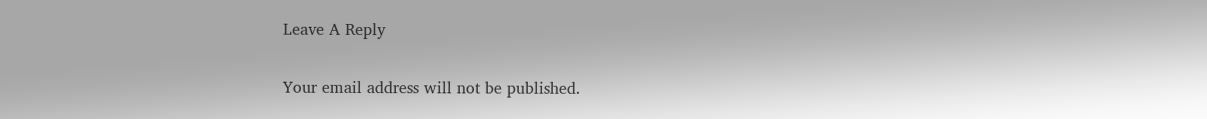Leave A Reply

Your email address will not be published.